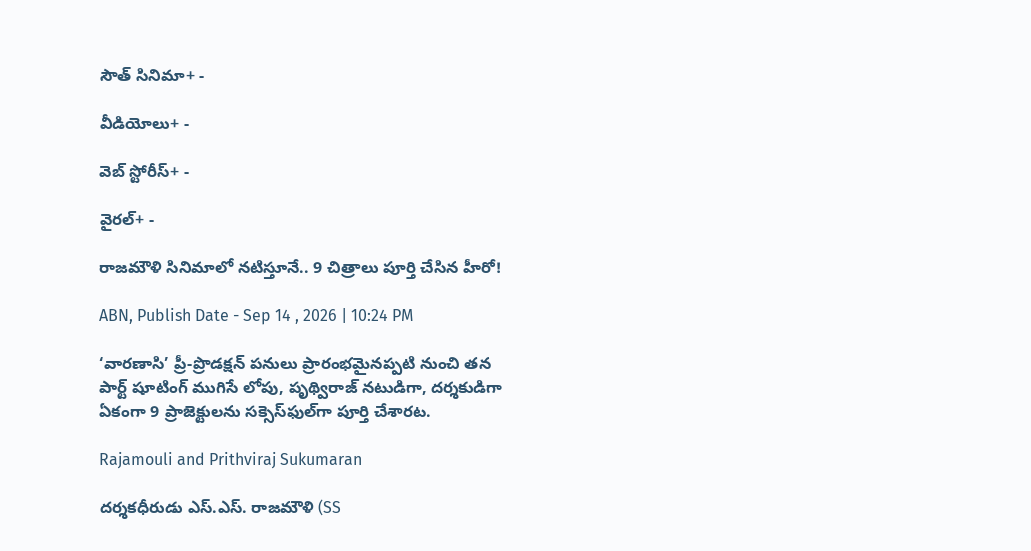సౌత్ సినిమా+ -

వీడియోలు+ -

వెబ్ స్టోరీస్+ -

వైరల్+ -

రాజమౌళి సినిమాలో నటిస్తూనే.. 9 చిత్రాలు పూర్తి చేసిన హీరో!

ABN, Publish Date - Sep 14 , 2026 | 10:24 PM

‘వారణాసి’ ప్రీ-ప్రొడక్షన్ పనులు ప్రారంభమైనప్పటి నుంచి తన పార్ట్ షూటింగ్ ముగిసే లోపు, పృథ్విరాజ్ నటుడిగా, దర్శకుడిగా ఏకంగా 9 ప్రాజెక్టులను సక్సెస్‌ఫుల్‌గా పూర్తి చేశారట.

Rajamouli and Prithviraj Sukumaran

దర్శకధీరుడు ఎస్.ఎస్. రాజమౌళి (SS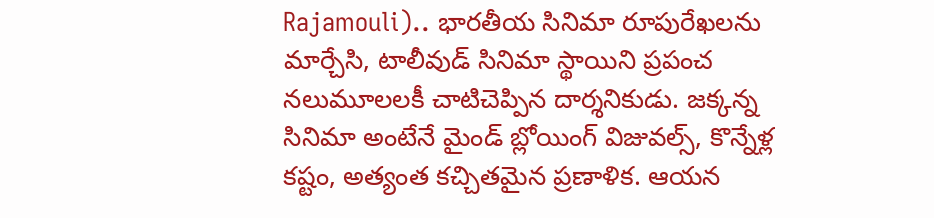Rajamouli).. భారతీయ సినిమా రూపురేఖలను మార్చేసి, టాలీవుడ్ సినిమా స్థాయిని ప్రపంచ నలుమూలలకీ చాటిచెప్పిన దార్శనికుడు. జక్కన్న సినిమా అంటేనే మైండ్ బ్లోయింగ్ విజువల్స్, కొన్నేళ్ల కష్టం, అత్యంత కచ్చితమైన ప్రణాళిక. ఆయన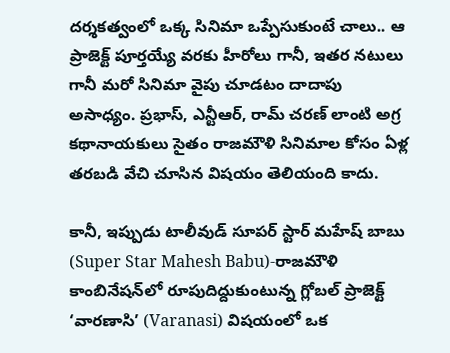దర్శకత్వంలో ఒక్క సినిమా ఒప్పేసుకుంటే చాలు.. ఆ ప్రాజెక్ట్ పూర్తయ్యే వరకు హీరోలు గానీ, ఇతర నటులు గానీ మరో సినిమా వైపు చూడటం దాదాపు అసాధ్యం. ప్రభాస్, ఎన్టీఆర్, రామ్ చరణ్ లాంటి అగ్ర కథానాయకులు సైతం రాజమౌళి సినిమాల కోసం ఏళ్ల తరబడి వేచి చూసిన విషయం తెలియంది కాదు.

కానీ, ఇప్పుడు టాలీవుడ్ సూపర్ స్టార్ మహేష్ బాబు (Super Star Mahesh Babu)-రాజమౌళి కాంబినేషన్‌లో రూపుదిద్దుకుంటున్న గ్లోబల్ ప్రాజెక్ట్ ‘వారణాసి’ (Varanasi) విషయంలో ఒక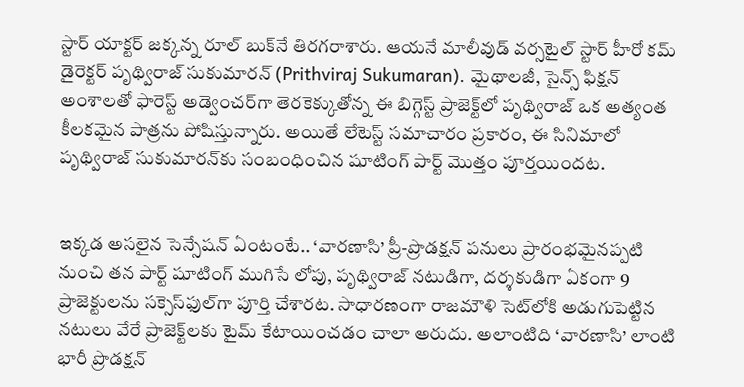స్టార్ యాక్టర్ జక్కన్న రూల్ బుక్‌నే తిరగరాశారు. ఆయనే మాలీవుడ్ వర్సటైల్ స్టార్ హీరో కమ్ డైరెక్టర్ పృథ్విరాజ్ సుకుమారన్ (Prithviraj Sukumaran). మైథాలజీ, సైన్స్ ఫిక్షన్ అంశాలతో ఫారెస్ట్ అడ్వెంచర్‌గా తెరకెక్కుతోన్న ఈ బిగ్గెస్ట్ ప్రాజెక్ట్‌లో పృథ్విరాజ్ ఒక అత్యంత కీలకమైన పాత్రను పోషిస్తున్నారు. అయితే లేటెస్ట్ సమాచారం ప్రకారం, ఈ సినిమాలో పృథ్విరాజ్ సుకుమారన్‌కు సంబంధించిన షూటింగ్ పార్ట్ మొత్తం పూర్తయిందట.


ఇక్కడ అసలైన సెన్సేషన్ ఏంటంటే.. ‘వారణాసి’ ప్రీ-ప్రొడక్షన్ పనులు ప్రారంభమైనప్పటి నుంచి తన పార్ట్ షూటింగ్ ముగిసే లోపు, పృథ్విరాజ్ నటుడిగా, దర్శకుడిగా ఏకంగా 9 ప్రాజెక్టులను సక్సెస్‌ఫుల్‌గా పూర్తి చేశారట. సాధారణంగా రాజమౌళి సెట్‌లోకి అడుగుపెట్టిన నటులు వేరే ప్రాజెక్ట్‌లకు టైమ్ కేటాయించడం చాలా అరుదు. అలాంటిది ‘వారణాసి’ లాంటి భారీ ప్రొడక్షన్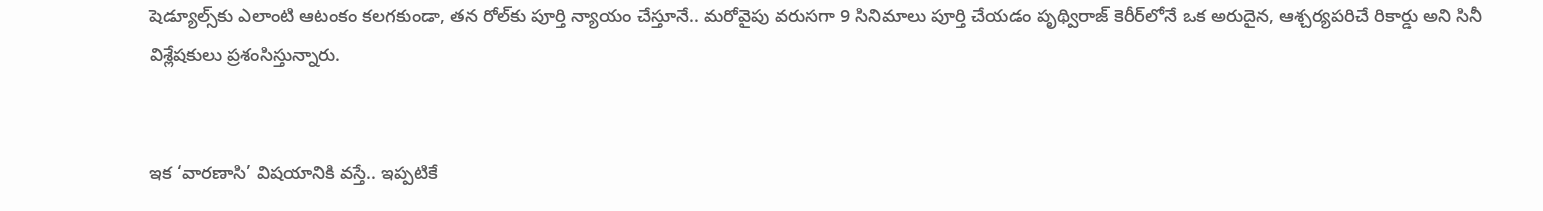షెడ్యూల్స్‌కు ఎలాంటి ఆటంకం కలగకుండా, తన రోల్‌కు పూర్తి న్యాయం చేస్తూనే.. మరోవైపు వరుసగా 9 సినిమాలు పూర్తి చేయడం పృథ్విరాజ్ కెరీర్‌లోనే ఒక అరుదైన, ఆశ్చర్యపరిచే రికార్డు అని సినీ విశ్లేషకులు ప్రశంసిస్తున్నారు.


ఇక ‘వారణాసి’ విషయానికి వస్తే.. ఇప్పటికే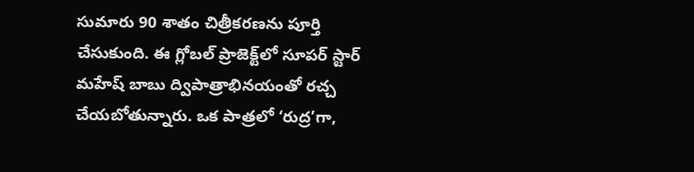సుమారు 90 శాతం చిత్రీకరణను పూర్తి చేసుకుంది. ఈ గ్లోబల్ ప్రాజెక్ట్‌లో సూపర్ స్టార్ మహేష్ బాబు ద్విపాత్రాభినయంతో రచ్చ చేయబోతున్నారు. ఒక పాత్రలో ‘రుద్ర’గా,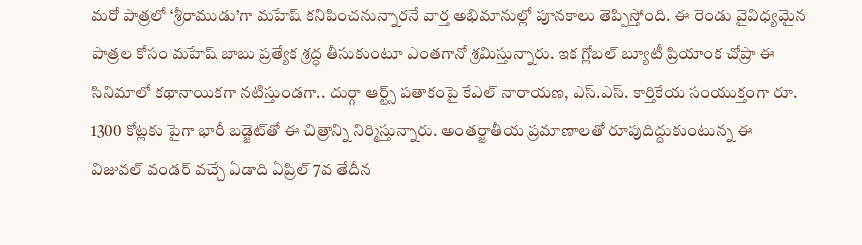మరో పాత్రలో ‘శ్రీరాముడు’గా మహేష్ కనిపించనున్నారనే వార్త అభిమానుల్లో పూనకాలు తెప్పిస్తోంది. ఈ రెండు వైవిధ్యమైన పాత్రల కోసం మహేష్ బాబు ప్రత్యేక శ్రద్ధ తీసుకుంటూ ఎంతగానో శ్రమిస్తున్నారు. ఇక గ్లోబల్ బ్యూటీ ప్రియాంక చోప్రా ఈ సినిమాలో కథానాయికగా నటిస్తుండగా.. దుర్గా ఆర్ట్స్ పతాకంపై కేఎల్ నారాయణ, ఎస్.ఎస్. కార్తికేయ సంయుక్తంగా రూ. 1300 కోట్లకు పైగా భారీ బడ్జెట్‌తో ఈ చిత్రాన్ని నిర్మిస్తున్నారు. అంతర్జాతీయ ప్రమాణాలతో రూపుదిద్దుకుంటున్న ఈ విజువల్ వండర్ వచ్చే ఏడాది ఏప్రిల్ 7వ తేదీన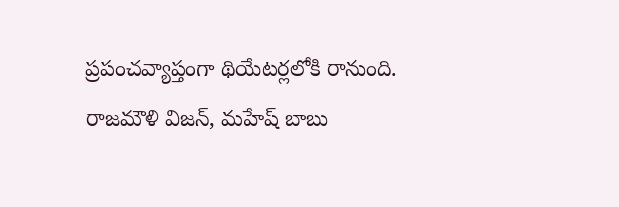ప్రపంచవ్యాప్తంగా థియేటర్లలోకి రానుంది. రాజమౌళి విజన్, మహేష్ బాబు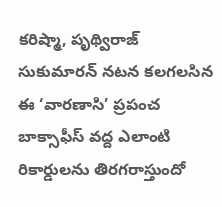కరిష్మా, పృథ్విరాజ్ సుకుమారన్ నటన కలగలసిన ఈ ‘వారణాసి’ ప్రపంచ బాక్సాఫీస్ వద్ద ఎలాంటి రికార్డులను తిరగరాస్తుందో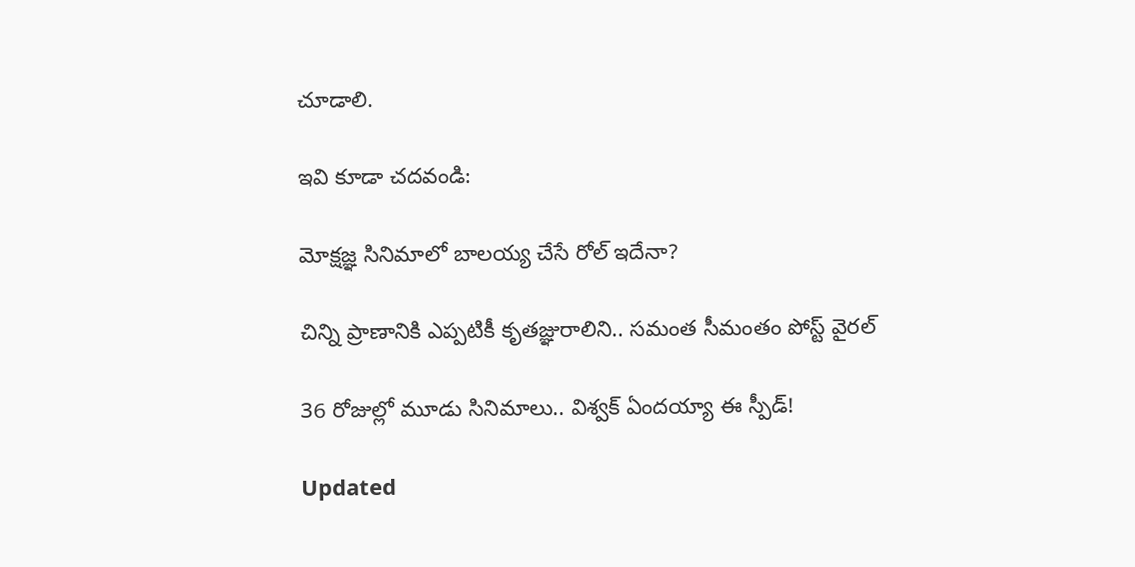చూడాలి.

ఇవి కూడా చదవండి:

మోక్షజ్ఞ సినిమాలో బాలయ్య చేసే రోల్ ఇదేనా?

చిన్ని ప్రాణానికి ఎప్పటికీ కృతజ్ఞురాలిని.. సమంత సీమంతం పోస్ట్ వైరల్

36 రోజుల్లో మూడు సినిమాలు.. విశ్వక్ ఏందయ్యా ఈ స్పీడ్!

Updated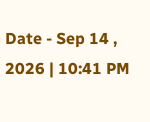Date - Sep 14 , 2026 | 10:41 PM